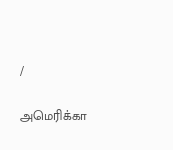/

அமெரிக்கா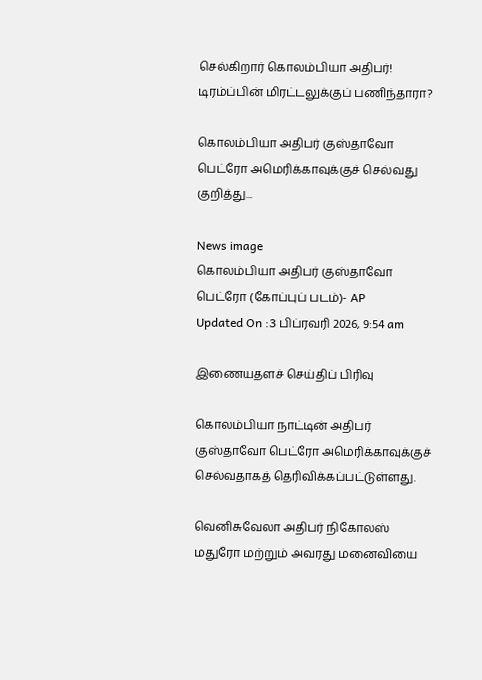செல்கிறார் கொலம்பியா அதிபர்! டிரம்ப்பின் மிரட்டலுக்குப் பணிந்தாரா?

கொலம்பியா அதிபர் குஸ்தாவோ பெட்ரோ அமெரிக்காவுக்குச் செல்வது குறித்து...

News image
கொலம்பியா அதிபர் குஸ்தாவோ பெட்ரோ (கோப்புப் படம்)- AP
Updated On :3 பிப்ரவரி 2026, 9:54 am

இணையதளச் செய்திப் பிரிவு

கொலம்பியா நாட்டின் அதிபர் குஸ்தாவோ பெட்ரோ அமெரிக்காவுக்குச் செல்வதாகத் தெரிவிக்கப்பட்டுள்ளது.

வெனிசுவேலா அதிபர் நிகோலஸ் மதுரோ மற்றும் அவரது மனைவியை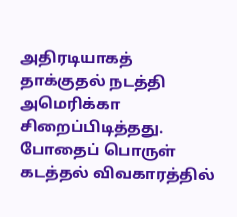அதிரடியாகத் தாக்குதல் நடத்தி அமெரிக்கா சிறைப்பிடித்தது. போதைப் பொருள் கடத்தல் விவகாரத்தில்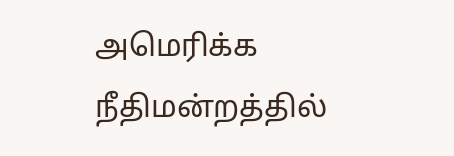அமெரிக்க நீதிமன்றத்தில்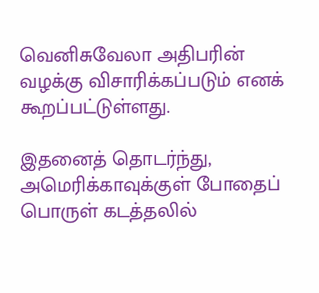வெனிசுவேலா அதிபரின் வழக்கு விசாரிக்கப்படும் எனக் கூறப்பட்டுள்ளது.

இதனைத் தொடர்ந்து, அமெரிக்காவுக்குள் போதைப் பொருள் கடத்தலில்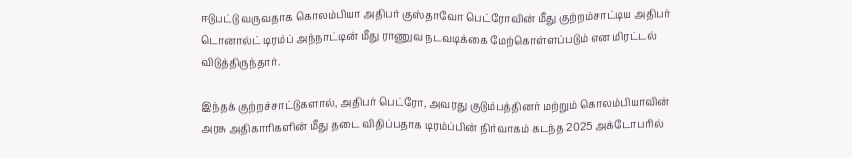ஈடுபட்டு வருவதாக கொலம்பியா அதிபர் குஸ்தாவோ பெட்ரோவின் மீது குற்றம்சாட்டிய அதிபர் டொனால்ட் டிரம்ப் அந்நாட்டின் மீது ராணுவ நடவடிக்கை மேற்கொள்ளப்படும் என மிரட்டல் விடுத்திருந்தார்.

இந்தக் குற்றச்சாட்டுகளால், அதிபர் பெட்ரோ, அவரது குடும்பத்தினர் மற்றும் கொலம்பியாவின் அரசு அதிகாரிகளின் மீது தடை விதிப்பதாக டிரம்ப்பின் நிர்வாகம் கடந்த 2025 அக்டோபரில்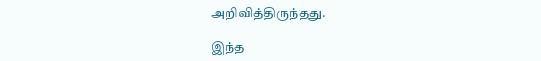அறிவித்திருந்தது.

இந்த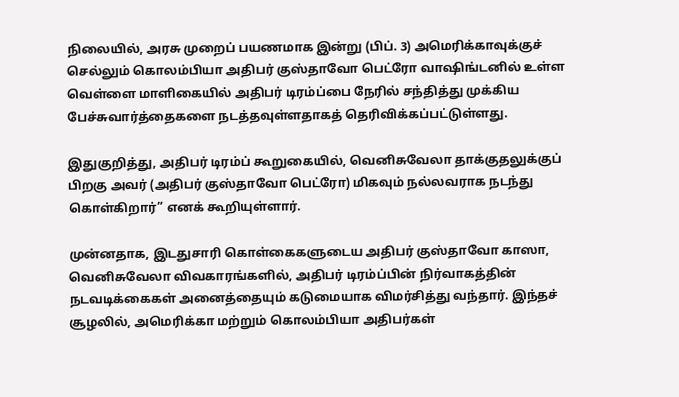நிலையில், அரசு முறைப் பயணமாக இன்று (பிப். 3) அமெரிக்காவுக்குச் செல்லும் கொலம்பியா அதிபர் குஸ்தாவோ பெட்ரோ வாஷிங்டனில் உள்ள வெள்ளை மாளிகையில் அதிபர் டிரம்ப்பை நேரில் சந்தித்து முக்கிய பேச்சுவார்த்தைகளை நடத்தவுள்ளதாகத் தெரிவிக்கப்பட்டுள்ளது.

இதுகுறித்து, அதிபர் டிரம்ப் கூறுகையில், வெனிசுவேலா தாக்குதலுக்குப் பிறகு அவர் (அதிபர் குஸ்தாவோ பெட்ரோ) மிகவும் நல்லவராக நடந்து கொள்கிறார்” எனக் கூறியுள்ளார்.

முன்னதாக, இடதுசாரி கொள்கைகளுடைய அதிபர் குஸ்தாவோ காஸா, வெனிசுவேலா விவகாரங்களில், அதிபர் டிரம்ப்பின் நிர்வாகத்தின் நடவடிக்கைகள் அனைத்தையும் கடுமையாக விமர்சித்து வந்தார். இந்தச் சூழலில், அமெரிக்கா மற்றும் கொலம்பியா அதிபர்கள்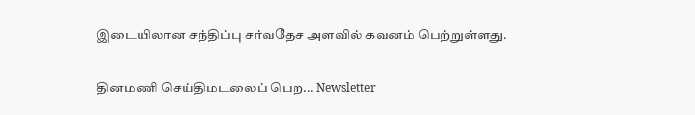இடையிலான சந்திப்பு சர்வதேச அளவில் கவனம் பெற்றுள்ளது.

தினமணி செய்திமடலைப் பெற... Newsletter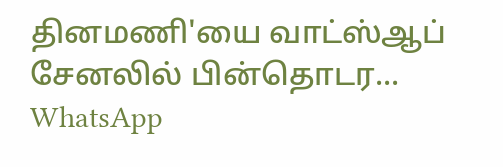தினமணி'யை வாட்ஸ்ஆப் சேனலில் பின்தொடர... WhatsApp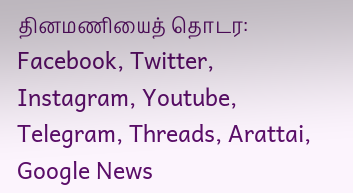தினமணியைத் தொடர: Facebook, Twitter, Instagram, Youtube, Telegram, Threads, Arattai, Google News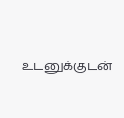உடனுக்குடன்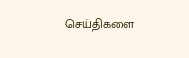செய்திகளை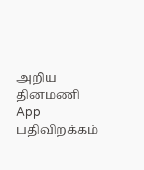அறிய தினமணி App பதிவிறக்கம்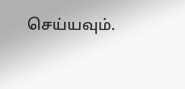செய்யவும்.